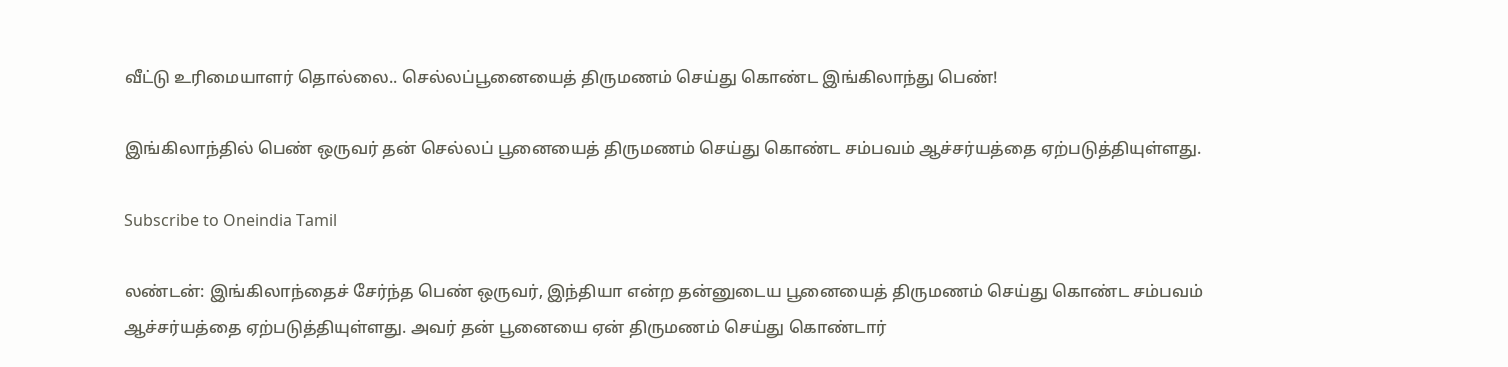வீட்டு உரிமையாளர் தொல்லை.. செல்லப்பூனையைத் திருமணம் செய்து கொண்ட இங்கிலாந்து பெண்!

இங்கிலாந்தில் பெண் ஒருவர் தன் செல்லப் பூனையைத் திருமணம் செய்து கொண்ட சம்பவம் ஆச்சர்யத்தை ஏற்படுத்தியுள்ளது.

Subscribe to Oneindia Tamil

லண்டன்: இங்கிலாந்தைச் சேர்ந்த பெண் ஒருவர், இந்தியா என்ற தன்னுடைய பூனையைத் திருமணம் செய்து கொண்ட சம்பவம் ஆச்சர்யத்தை ஏற்படுத்தியுள்ளது. அவர் தன் பூனையை ஏன் திருமணம் செய்து கொண்டார்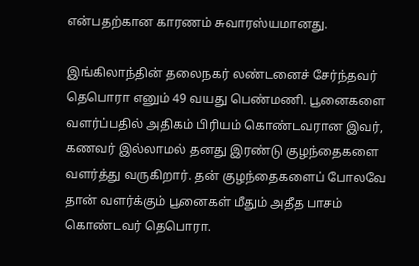என்பதற்கான காரணம் சுவாரஸ்யமானது.

இங்கிலாந்தின் தலைநகர் லண்டனைச் சேர்ந்தவர் தெபொரா எனும் 49 வயது பெண்மணி. பூனைகளை வளர்ப்பதில் அதிகம் பிரியம் கொண்டவரான இவர், கணவர் இல்லாமல் தனது இரண்டு குழந்தைகளை வளர்த்து வருகிறார். தன் குழந்தைகளைப் போலவே தான் வளர்க்கும் பூனைகள் மீதும் அதீத பாசம் கொண்டவர் தெபொரா.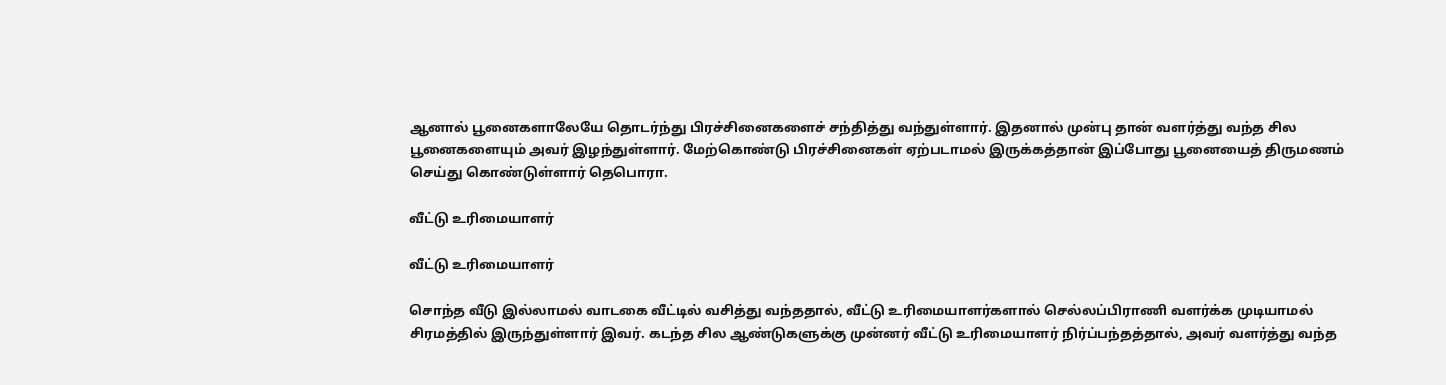ஆனால் பூனைகளாலேயே தொடர்ந்து பிரச்சினைகளைச் சந்தித்து வந்துள்ளார். இதனால் முன்பு தான் வளர்த்து வந்த சில பூனைகளையும் அவர் இழந்துள்ளார். மேற்கொண்டு பிரச்சினைகள் ஏற்படாமல் இருக்கத்தான் இப்போது பூனையைத் திருமணம் செய்து கொண்டுள்ளார் தெபொரா.

வீட்டு உரிமையாளர்

வீட்டு உரிமையாளர்

சொந்த வீடு இல்லாமல் வாடகை வீட்டில் வசித்து வந்ததால், வீட்டு உரிமையாளர்களால் செல்லப்பிராணி வளர்க்க முடியாமல் சிரமத்தில் இருந்துள்ளார் இவர். கடந்த சில ஆண்டுகளுக்கு முன்னர் வீட்டு உரிமையாளர் நிர்ப்பந்தத்தால், அவர் வளர்த்து வந்த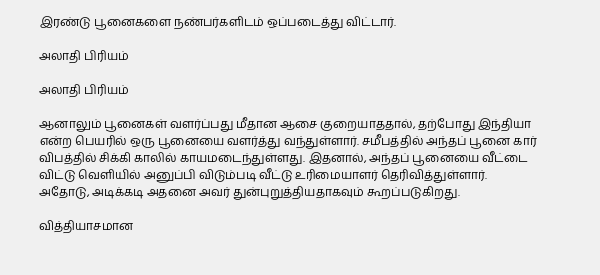இரண்டு பூனைகளை நண்பர்களிடம் ஒப்படைத்து விட்டார்.

அலாதி பிரியம்

அலாதி பிரியம்

ஆனாலும் பூனைகள் வளர்ப்பது மீதான ஆசை குறையாததால், தற்போது இந்தியா என்ற பெயரில் ஒரு பூனையை வளர்த்து வந்துள்ளார். சமீபத்தில் அந்தப் பூனை கார் விபத்தில் சிக்கி காலில் காயமடைந்துள்ளது. இதனால், அந்தப் பூனையை வீட்டை விட்டு வெளியில் அனுப்பி விடும்படி வீட்டு உரிமையாளர் தெரிவித்துள்ளார். அதோடு, அடிக்கடி அதனை அவர் துன்புறுத்தியதாகவும் கூறப்படுகிறது.

வித்தியாசமான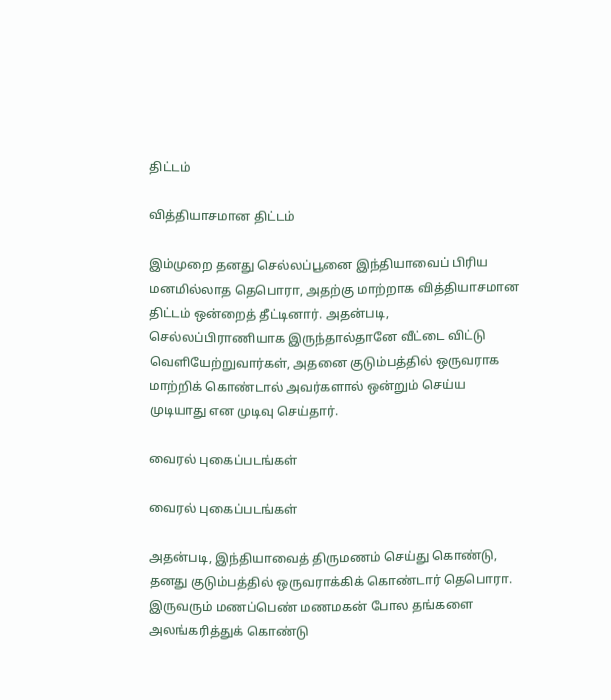திட்டம்

வித்தியாசமான திட்டம்

இம்முறை தனது செல்லப்பூனை இந்தியாவைப் பிரிய மனமில்லாத தெபொரா, அதற்கு மாற்றாக வித்தியாசமான திட்டம் ஒன்றைத் தீட்டினார். அதன்படி, செல்லப்பிராணியாக இருந்தால்தானே வீட்டை விட்டு வெளியேற்றுவார்கள், அதனை குடும்பத்தில் ஒருவராக மாற்றிக் கொண்டால் அவர்களால் ஒன்றும் செய்ய முடியாது என முடிவு செய்தார்.

வைரல் புகைப்படங்கள்

வைரல் புகைப்படங்கள்

அதன்படி, இந்தியாவைத் திருமணம் செய்து கொண்டு, தனது குடும்பத்தில் ஒருவராக்கிக் கொண்டார் தெபொரா. இருவரும் மணப்பெண் மணமகன் போல தங்களை அலங்கரித்துக் கொண்டு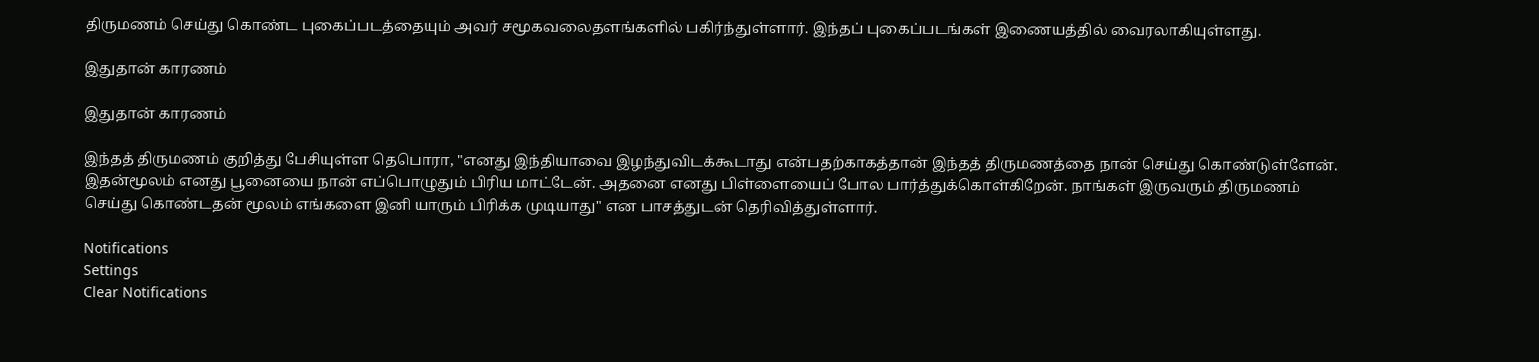திருமணம் செய்து கொண்ட புகைப்படத்தையும் அவர் சமூகவலைதளங்களில் பகிர்ந்துள்ளார். இந்தப் புகைப்படங்கள் இணையத்தில் வைரலாகியுள்ளது.

இதுதான் காரணம்

இதுதான் காரணம்

இந்தத் திருமணம் குறித்து பேசியுள்ள தெபொரா, "எனது இந்தியாவை இழந்துவிடக்கூடாது என்பதற்காகத்தான் இந்தத் திருமணத்தை நான் செய்து கொண்டுள்ளேன். இதன்மூலம் எனது பூனையை நான் எப்பொழுதும் பிரிய மாட்டேன். அதனை எனது பிள்ளையைப் போல பார்த்துக்கொள்கிறேன். நாங்கள் இருவரும் திருமணம் செய்து கொண்டதன் மூலம் எங்களை இனி யாரும் பிரிக்க முடியாது" என பாசத்துடன் தெரிவித்துள்ளார்.

Notifications
Settings
Clear Notifications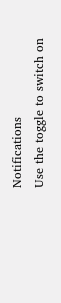Notifications
Use the toggle to switch on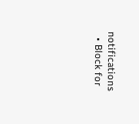notifications
  • Block for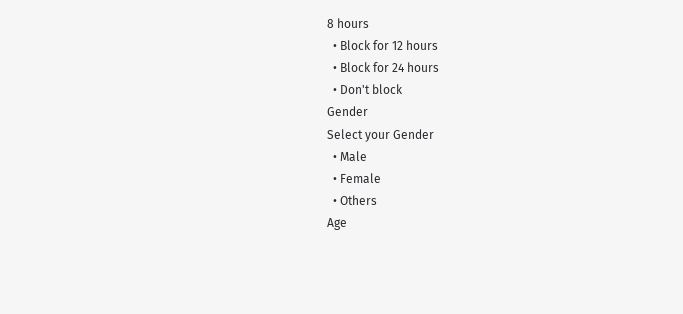8 hours
  • Block for 12 hours
  • Block for 24 hours
  • Don't block
Gender
Select your Gender
  • Male
  • Female
  • Others
Age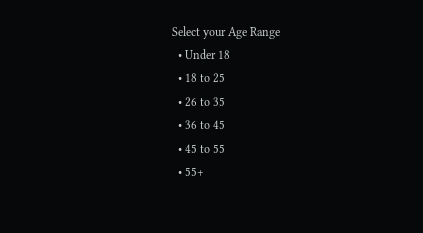Select your Age Range
  • Under 18
  • 18 to 25
  • 26 to 35
  • 36 to 45
  • 45 to 55
  • 55+